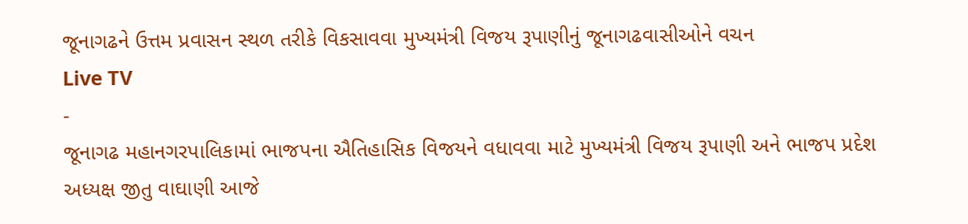જૂનાગઢને ઉત્તમ પ્રવાસન સ્થળ તરીકે વિકસાવવા મુખ્યમંત્રી વિજય રૂપાણીનું જૂનાગઢવાસીઓને વચન
Live TV
-
જૂનાગઢ મહાનગરપાલિકામાં ભાજપના ઐતિહાસિક વિજયને વધાવવા માટે મુખ્યમંત્રી વિજય રૂપાણી અને ભાજપ પ્રદેશ અધ્યક્ષ જીતુ વાઘાણી આજે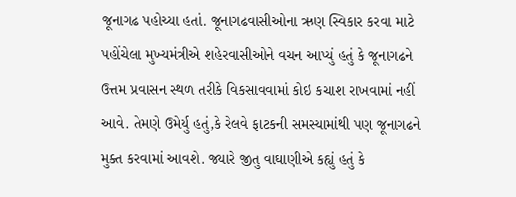જૂનાગઢ પહોચ્યા હતાં. જૂનાગઢવાસીઓના ઋણ સ્વિકાર કરવા માટે પહોંચેલા મુખ્યમંત્રીએ શહેરવાસીઓને વચન આપ્યું હતું કે જૂનાગઢને ઉત્તમ પ્રવાસન સ્થળ તરીકે વિકસાવવામાં કોઇ કચાશ રાખવામાં નહીં આવે. તેમણે ઉમેર્યુ હતું,કે રેલવે ફાટકની સમસ્યામાંથી પણ જૂનાગઢને મુક્ત કરવામાં આવશે. જ્યારે જીતુ વાઘાણીએ કહ્યું હતું કે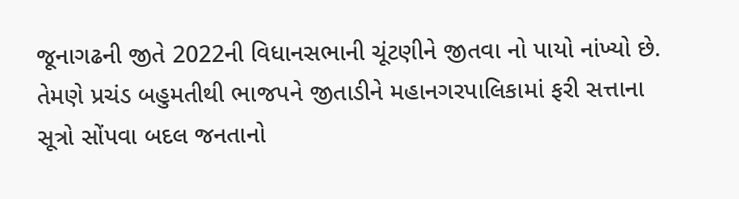જૂનાગઢની જીતે 2022ની વિધાનસભાની ચૂંટણીને જીતવા નો પાયો નાંખ્યો છે. તેમણે પ્રચંડ બહુમતીથી ભાજપને જીતાડીને મહાનગરપાલિકામાં ફરી સત્તાના સૂત્રો સોંપવા બદલ જનતાનો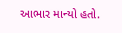આભાર માન્યો હતો.